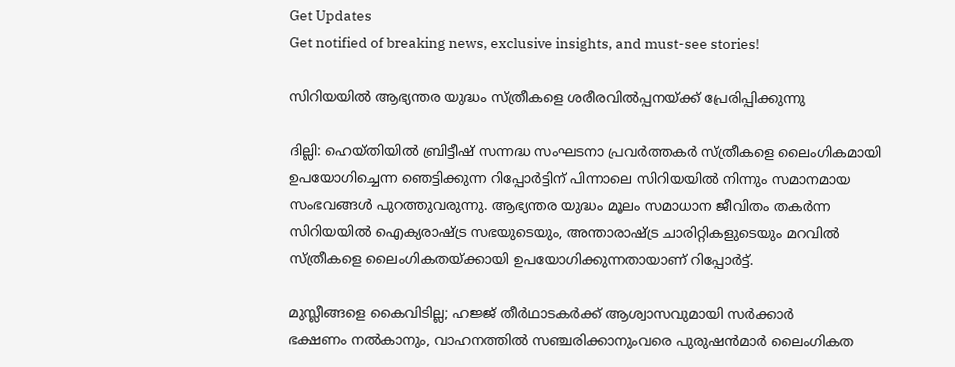Get Updates
Get notified of breaking news, exclusive insights, and must-see stories!

സിറിയയില്‍ ആഭ്യന്തര യുദ്ധം സ്ത്രീകളെ ശരീരവില്‍പ്പനയ്ക്ക് പ്രേരിപ്പിക്കുന്നു

ദില്ലി: ഹെയ്തിയില്‍ ബ്രിട്ടീഷ് സന്നദ്ധ സംഘടനാ പ്രവര്‍ത്തകര്‍ സ്ത്രീകളെ ലൈംഗികമായി ഉപയോഗിച്ചെന്ന ഞെട്ടിക്കുന്ന റിപ്പോര്‍ട്ടിന് പിന്നാലെ സിറിയയില്‍ നിന്നും സമാനമായ സംഭവങ്ങള്‍ പുറത്തുവരുന്നു. ആഭ്യന്തര യുദ്ധം മൂലം സമാധാന ജീവിതം തകര്‍ന്ന സിറിയയില്‍ ഐക്യരാഷ്ട്ര സഭയുടെയും, അന്താരാഷ്ട്ര ചാരിറ്റികളുടെയും മറവില്‍ സ്ത്രീകളെ ലൈംഗികതയ്ക്കായി ഉപയോഗിക്കുന്നതായാണ് റിപ്പോര്‍ട്ട്.

മുസ്ലീങ്ങളെ കൈവിടില്ല; ഹജ്ജ് തീര്‍ഥാടകര്‍ക്ക് ആശ്വാസവുമായി സര്‍ക്കാര്‍
ഭക്ഷണം നല്‍കാനും, വാഹനത്തില്‍ സഞ്ചരിക്കാനുംവരെ പുരുഷന്‍മാര്‍ ലൈംഗികത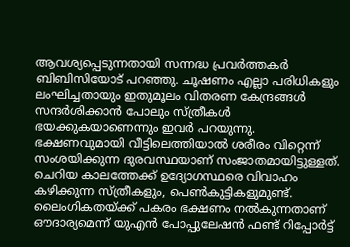ആവശ്യപ്പെടുന്നതായി സന്നദ്ധ പ്രവര്‍ത്തകര്‍ ബിബിസിയോട് പറഞ്ഞു. ചൂഷണം എല്ലാ പരിധികളും ലംഘിച്ചതായും ഇതുമൂലം വിതരണ കേന്ദ്രങ്ങള്‍ സന്ദര്‍ശിക്കാന്‍ പോലും സ്ത്രീകള്‍ ഭയക്കുകയാണെന്നും ഇവര്‍ പറയുന്നു. ഭക്ഷണവുമായി വീട്ടിലെത്തിയാല്‍ ശരീരം വിറ്റെന്ന് സംശയിക്കുന്ന ദുരവസ്ഥയാണ് സംജാതമായിട്ടുള്ളത്. ചെറിയ കാലത്തേക്ക് ഉദ്യോഗസ്ഥരെ വിവാഹം കഴിക്കുന്ന സ്ത്രീകളും, പെണ്‍കുട്ടികളുമുണ്ട്. ലൈംഗികതയ്ക്ക് പകരം ഭക്ഷണം നല്‍കുന്നതാണ് ഔദാര്യമെന്ന് യുഎന്‍ പോപ്പുലേഷന്‍ ഫണ്ട് റിപ്പോര്‍ട്ട്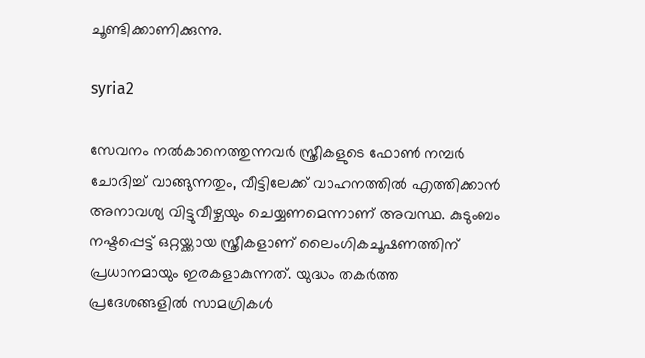ചൂണ്ടിക്കാണിക്കുന്നു.

syria2

സേവനം നല്‍കാനെത്തുന്നവര്‍ സ്ത്രീകളുടെ ഫോണ്‍ നമ്പര്‍ ചോദിച്ച് വാങ്ങുന്നതും, വീട്ടിലേക്ക് വാഹനത്തില്‍ എത്തിക്കാന്‍ അനാവശ്യ വിട്ടുവീഴ്ചയും ചെയ്യണമെന്നാണ് അവസ്ഥ. കുടുംബം നഷ്ടപ്പെട്ട് ഒറ്റയ്ക്കായ സ്ത്രീകളാണ് ലൈംഗികചൂഷണത്തിന് പ്രധാനമായും ഇരകളാകുന്നത്. യുദ്ധം തകര്‍ത്ത പ്രദേശങ്ങളില്‍ സാമഗ്രികള്‍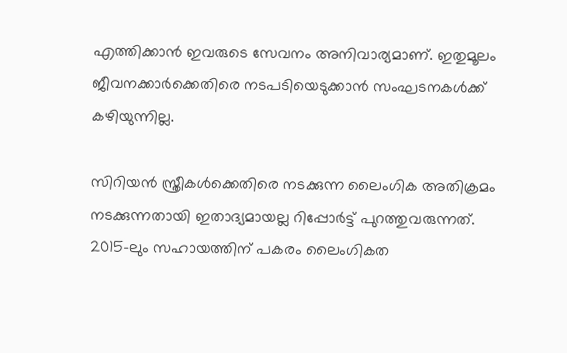എത്തിക്കാന്‍ ഇവരുടെ സേവനം അനിവാര്യമാണ്. ഇതുമൂലം ജീവനക്കാര്‍ക്കെതിരെ നടപടിയെടുക്കാന്‍ സംഘടനകള്‍ക്ക് കഴിയുന്നില്ല.

സിറിയന്‍ സ്ത്രീകള്‍ക്കെതിരെ നടക്കുന്ന ലൈംഗിക അതിക്രമം നടക്കുന്നതായി ഇതാദ്യമായല്ല റിപ്പോര്‍ട്ട് പുറത്തുവരുന്നത്. 2015-ലും സഹായത്തിന് പകരം ലൈംഗികത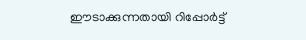ഈടാക്കുന്നതായി റിപ്പോര്‍ട്ട്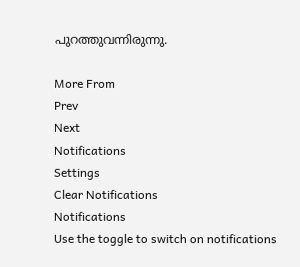പുറത്തുവന്നിരുന്നു.

More From
Prev
Next
Notifications
Settings
Clear Notifications
Notifications
Use the toggle to switch on notifications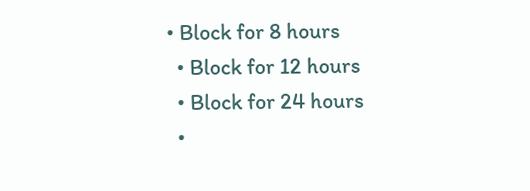• Block for 8 hours
  • Block for 12 hours
  • Block for 24 hours
  •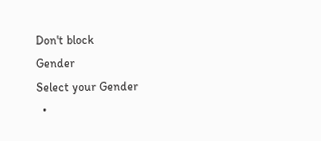Don't block
Gender
Select your Gender
  •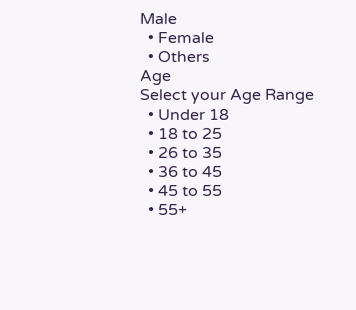Male
  • Female
  • Others
Age
Select your Age Range
  • Under 18
  • 18 to 25
  • 26 to 35
  • 36 to 45
  • 45 to 55
  • 55+